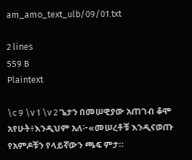am_amo_text_ulb/09/01.txt

2 lines
559 B
Plaintext

\c 9 \v 1 \v 2 ጌታን በመሠዊያው አጠገብ ቆሞ አየሁት፥እንዲህም አለ፦«መሠረቶቹ እንዲናወጡ የአምዶቹን የላይኛውን ጫፍ ምታ።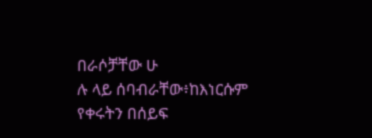በራሶቻቸው ሁ
ሉ ላይ ሰባብራቸው፥ከእነርሱም የቀሩትን በሰይፍ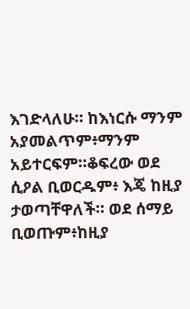እገድላለሁ። ከእነርሱ ማንም አያመልጥም፥ማንም አይተርፍም።ቆፍረው ወደ ሲዖል ቢወርዱም፥ እጄ ከዚያ ታወጣቸዋለች። ወደ ሰማይ ቢወጡም፥ከዚያ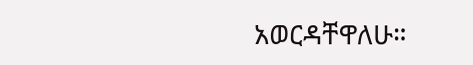አወርዳቸዋለሁ።